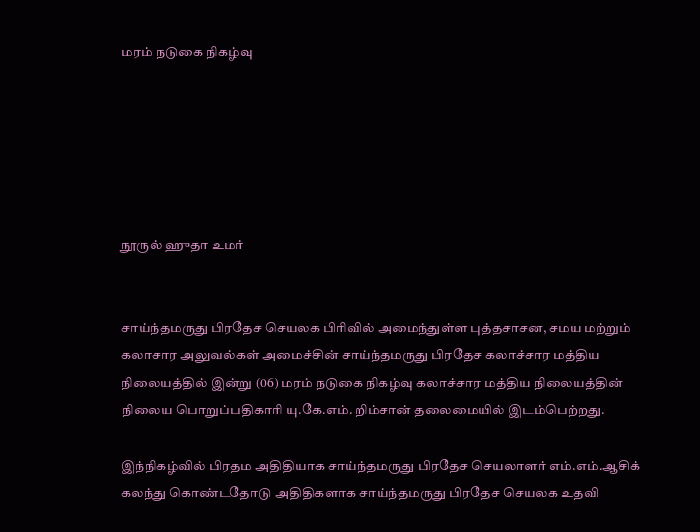மரம் நடுகை நிகழ்வு






நூருல் ஹுதா உமர்


சாய்ந்தமருது பிரதேச செயலக பிரிவில் அமைந்துள்ள புத்தசாசன, சமய மற்றும் கலாசார அலுவல்கள் அமைச்சின் சாய்ந்தமருது பிரதேச கலாச்சார மத்திய நிலையத்தில் இன்று (06) மரம் நடுகை நிகழ்வு கலாச்சார மத்திய நிலையத்தின் நிலைய பொறுப்பதிகாரி யு.கே.எம். றிம்சான் தலைமையில் இடம்பெற்றது.

இந்நிகழ்வில் பிரதம அதிதியாக சாய்ந்தமருது பிரதேச செயலாளர் எம்.எம்.ஆசிக் கலந்து கொண்டதோடு அதிதிகளாக சாய்ந்தமருது பிரதேச செயலக உதவி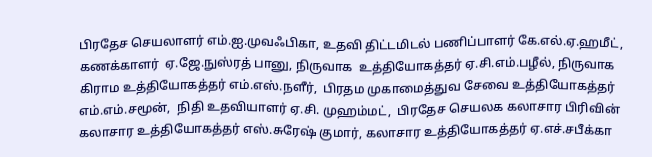பிரதேச செயலாளர் எம்.ஐ.முவஃபிகா, உதவி திட்டமிடல் பணிப்பாளர் கே.எல்.ஏ.ஹமீட்,  கணக்காளர்  ஏ.ஜே.நுஸ்ரத் பானு, நிருவாக  உத்தியோகத்தர் ஏ.சி.எம்.பழீல், நிருவாக கிராம உத்தியோகத்தர் எம்.எஸ்.நளீர்,  பிரதம முகாமைத்துவ சேவை உத்தியோகத்தர் எம்.எம்.சமூன்,  நிதி உதவியாளர் ஏ.சி. முஹம்மட்,  பிரதேச செயலக கலாசார பிரிவின் கலாசார உத்தியோகத்தர் எஸ்.சுரேஷ் குமார், கலாசார உத்தியோகத்தர் ஏ.எச்.சபீக்கா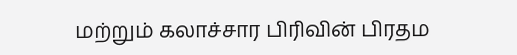மற்றும் கலாச்சார பிரிவின் பிரதம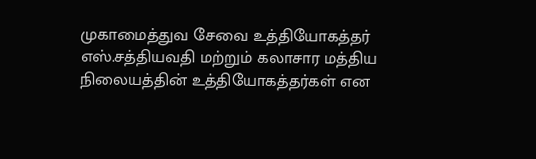முகாமைத்துவ சேவை உத்தியோகத்தர் எஸ்.சத்தியவதி மற்றும் கலாசார மத்திய நிலையத்தின் உத்தியோகத்தர்கள் என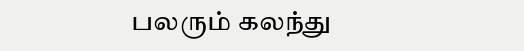பலரும் கலந்து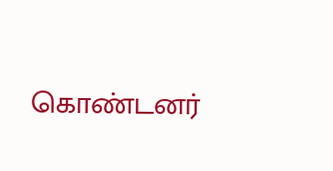கொண்டனர்